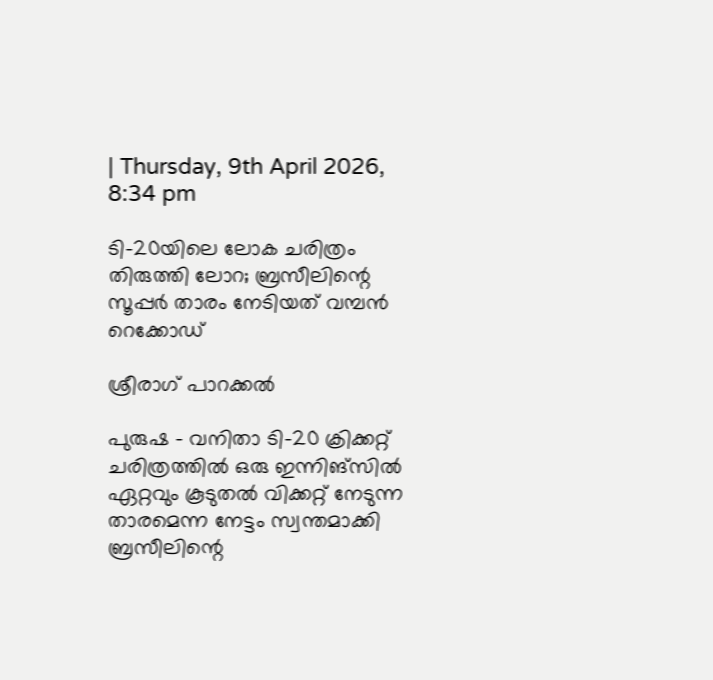| Thursday, 9th April 2026, 8:34 pm

ടി-20യിലെ ലോക ചരിത്രം തിരുത്തി ലോറ; ബ്രസീലിന്റെ സൂപ്പര്‍ താരം നേടിയത് വമ്പന്‍ റെക്കോഡ്

ശ്രീരാഗ് പാറക്കല്‍

പുരുഷ – വനിതാ ടി-20 ക്രിക്കറ്റ് ചരിത്രത്തില്‍ ഒരു ഇന്നിങ്‌സില്‍ ഏറ്റവും കൂടുതല്‍ വിക്കറ്റ് നേടുന്ന താരമെന്ന നേട്ടം സ്വന്തമാക്കി ബ്രസീലിന്റെ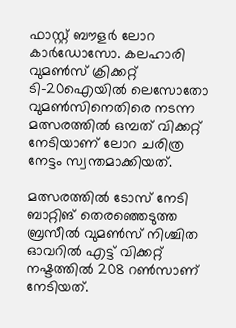ഫാസ്റ്റ് ബൗളര്‍ ലോറ കാര്‍ഡോസോ. കലഹാരി വുമണ്‍സ് ക്രിക്കറ്റ് ടി-20ഐയില്‍ ലെസോതോ വുമണ്‍സിനെതിരെ നടന്ന മത്സരത്തില്‍ ഒമ്പത് വിക്കറ്റ് നേടിയാണ് ലോറ ചരിത്ര നേട്ടം സ്വന്തമാക്കിയത്.

മത്സരത്തില്‍ ടോസ് നേടി ബാറ്റിങ് തെരഞ്ഞെടുത്ത ബ്രസീല്‍ വുമണ്‍സ് നിശ്ചിത ഓവറില്‍ എട്ട് വിക്കറ്റ് നഷ്ടത്തില്‍ 208 റണ്‍സാണ് നേടിയത്.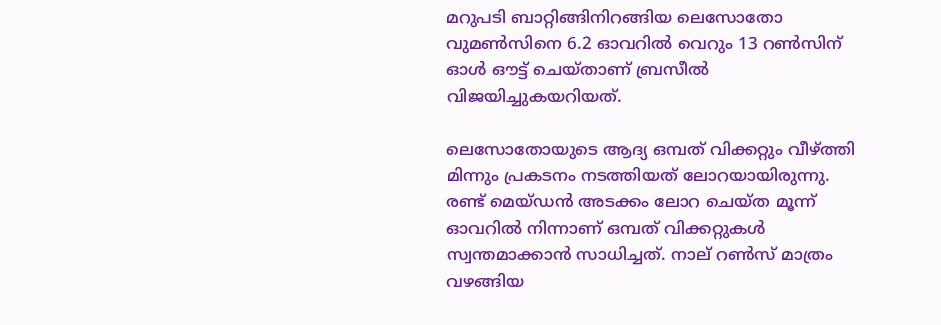മറുപടി ബാറ്റിങ്ങിനിറങ്ങിയ ലെസോതോ വുമണ്‍സിനെ 6.2 ഓവറില്‍ വെറും 13 റണ്‍സിന് ഓള്‍ ഔട്ട് ചെയ്താണ് ബ്രസീല്‍ വിജയിച്ചുകയറിയത്.

ലെസോതോയുടെ ആദ്യ ഒമ്പത് വിക്കറ്റും വീഴ്ത്തി മിന്നും പ്രകടനം നടത്തിയത് ലോറയായിരുന്നു. രണ്ട് മെയ്ഡന്‍ അടക്കം ലോറ ചെയ്ത മൂന്ന് ഓവറില്‍ നിന്നാണ് ഒമ്പത് വിക്കറ്റുകള്‍ സ്വന്തമാക്കാന്‍ സാധിച്ചത്. നാല് റണ്‍സ് മാത്രം വഴങ്ങിയ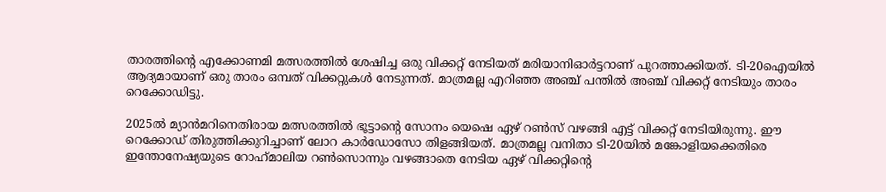താരത്തിന്റെ എക്കോണമി മത്സരത്തില്‍ ശേഷിച്ച ഒരു വിക്കറ്റ് നേടിയത് മരിയാനിഓര്‍ട്ടറാണ് പുറത്താക്കിയത്. ടി-20ഐയില്‍ ആദ്യമായാണ് ഒരു താരം ഒമ്പത് വിക്കറ്റുകള്‍ നേടുന്നത്. മാത്രമല്ല എറിഞ്ഞ അഞ്ച് പന്തില്‍ അഞ്ച് വിക്കറ്റ് നേടിയും താരം റെക്കോഡിട്ടു.

2025ല്‍ മ്യാന്‍മറിനെതിരായ മത്സരത്തില്‍ ഭൂട്ടാന്റെ സോനം യെഷെ ഏഴ് റണ്‍സ് വഴങ്ങി എട്ട് വിക്കറ്റ് നേടിയിരുന്നു. ഈ റെക്കോഡ് തിരുത്തിക്കുറിച്ചാണ് ലോറ കാര്‍ഡോസോ തിളങ്ങിയത്. മാത്രമല്ല വനിതാ ടി-20യില്‍ മങ്കോളിയക്കെതിരെ ഇന്തോനേഷ്യയുടെ റോഹ്‌മാലിയ റണ്‍സൊന്നും വഴങ്ങാതെ നേടിയ ഏഴ് വിക്കറ്റിന്റെ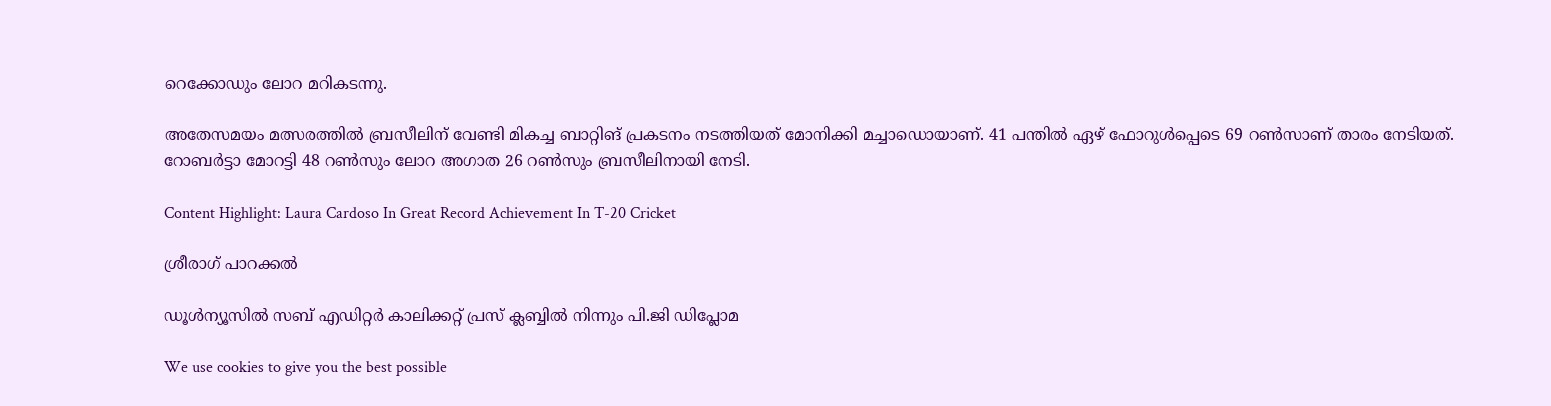റെക്കോഡും ലോറ മറികടന്നു.

അതേസമയം മത്സരത്തില്‍ ബ്രസീലിന് വേണ്ടി മികച്ച ബാറ്റിങ് പ്രകടനം നടത്തിയത് മോനിക്കി മച്ചാഡൊയാണ്. 41 പന്തില്‍ ഏഴ് ഫോറുള്‍പ്പെടെ 69 റണ്‍സാണ് താരം നേടിയത്. റോബര്‍ട്ടാ മോറട്ടി 48 റണ്‍സും ലോറ അഗാത 26 റണ്‍സും ബ്രസീലിനായി നേടി.

Content Highlight: Laura Cardoso In Great Record Achievement In T-20 Cricket

ശ്രീരാഗ് പാറക്കല്‍

ഡൂള്‍ന്യൂസില്‍ സബ് എഡിറ്റര്‍ കാലിക്കറ്റ് പ്രസ് ക്ലബ്ബില്‍ നിന്നും പി.ജി ഡിപ്ലോമ

We use cookies to give you the best possible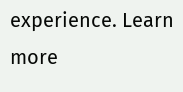experience. Learn more